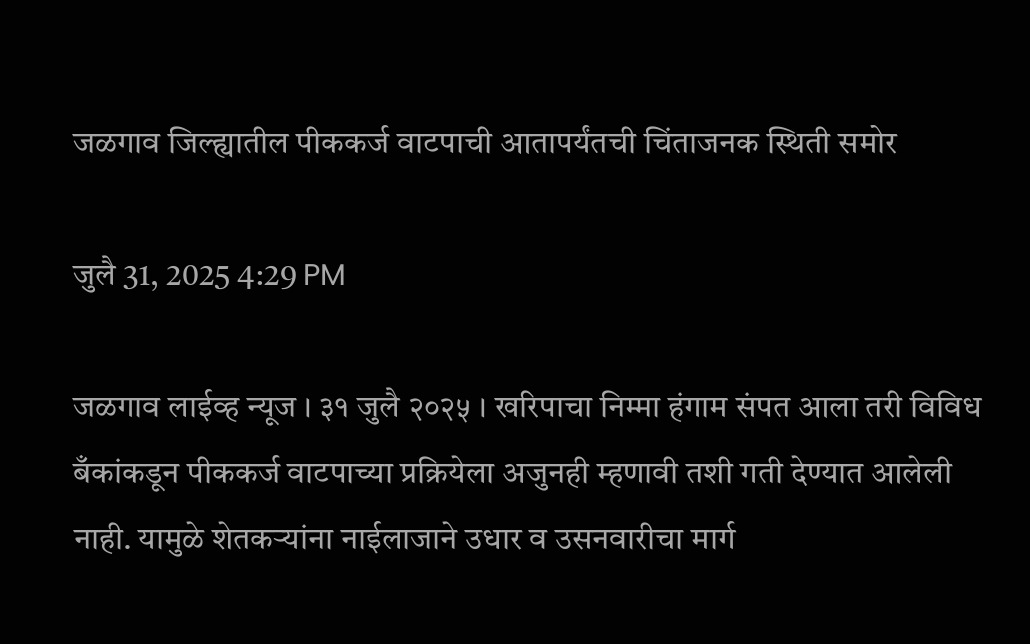जळगाव जिल्ह्यातील पीककर्ज वाटपाची आतापर्यंतची चिंताजनक स्थिती समोर

जुलै 31, 2025 4:29 PM

जळगाव लाईव्ह न्यूज । ३१ जुलै २०२५ । खरिपाचा निम्मा हंगाम संपत आला तरी विविध बँकांकडून पीककर्ज वाटपाच्या प्रक्रियेला अजुनही म्हणावी तशी गती देण्यात आलेली नाही. यामुळे शेतकऱ्यांना नाईलाजाने उधार व उसनवारीचा मार्ग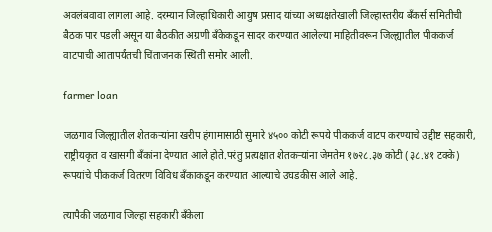अवलंबवावा लागला आहे. दरम्यान जिल्हाधिकारी आयुष प्रसाद यांच्या अध्यक्षतेखाली जिल्हास्तरीय बँकर्स समितीची बैठक पार पडली असून या बैठकीत अग्रणी बँकेकडून सादर करण्यात आलेल्या माहितीवरून जिल्ह्यातील पीककर्ज वाटपाची आतापर्यंतची चिंताजनक स्थिती समोर आली.

farmer loan

जळगाव जिल्ह्यातील शेतकऱ्यांना खरीप हंगामासाठी सुमारे ४५०० कोटी रूपये पीककर्ज वाटप करण्याचे उद्दीष्ट सहकारी, राष्ट्रीयकृत व खासगी बँकांना देण्यात आले होते.परंतु प्रत्यक्षात शेतकऱ्यांना जेमतेम १७२८.३७ कोटी (३८.४१ टक्के) रूपयांचे पीककर्ज वितरण विविध बँकाकडून करण्यात आल्याचे उघडकीस आले आहे.

त्यापैकी जळगाव जिल्हा सहकारी बँकेला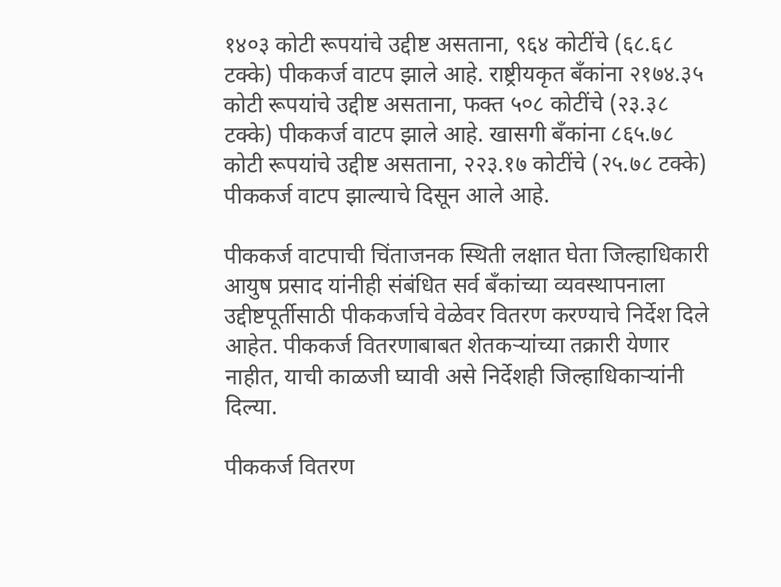१४०३ कोटी रूपयांचे उद्दीष्ट असताना, ९६४ कोटींचे (६८.६८ टक्के) पीककर्ज वाटप झाले आहे. राष्ट्रीयकृत बँकांना २१७४.३५ कोटी रूपयांचे उद्दीष्ट असताना, फक्त ५०८ कोटींचे (२३.३८ टक्के) पीककर्ज वाटप झाले आहे. खासगी बँकांना ८६५.७८ कोटी रूपयांचे उद्दीष्ट असताना, २२३.१७ कोटींचे (२५.७८ टक्के) पीककर्ज वाटप झाल्याचे दिसून आले आहे.

पीककर्ज वाटपाची चिंताजनक स्थिती लक्षात घेता जिल्हाधिकारी आयुष प्रसाद यांनीही संबंधित सर्व बँकांच्या व्यवस्थापनाला उद्दीष्टपूर्तीसाठी पीककर्जाचे वेळेवर वितरण करण्याचे निर्देश दिले आहेत. पीककर्ज वितरणाबाबत शेतकऱ्यांच्या तक्रारी येणार नाहीत, याची काळजी घ्यावी असे निर्देशही जिल्हाधिकाऱ्यांनी दिल्या.

पीककर्ज वितरण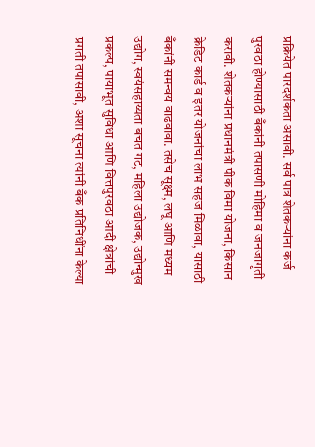प्रक्रियेत पारदर्शकता असावी. सर्व पात्र शेतकऱ्यांना कर्ज पुरवठा होण्यासाठी बँकांनी तपासणी मोहिमा व जनजागृती करावी. शेतकऱ्यांना प्रधानमंत्री पीक विमा योजना, किसान क्रेडिट कार्ड व इतर योजनांचा लाभ सहज मिळावा, यासाठी बँकांनी समन्वय वाढवावा. तसेच सूक्ष्म, लघू आणि मध्यम उद्योग, स्वयंसहाय्यता बचत गट, महिला उद्योजक, उद्योन्मुख प्रकल्प, पायाभूत सुविधा आणि वित्तपुरवठा आदी क्षेत्रांची प्रगती तपासावी, अशा सूचना त्यांनी बँक प्रतिनिधींना केल्या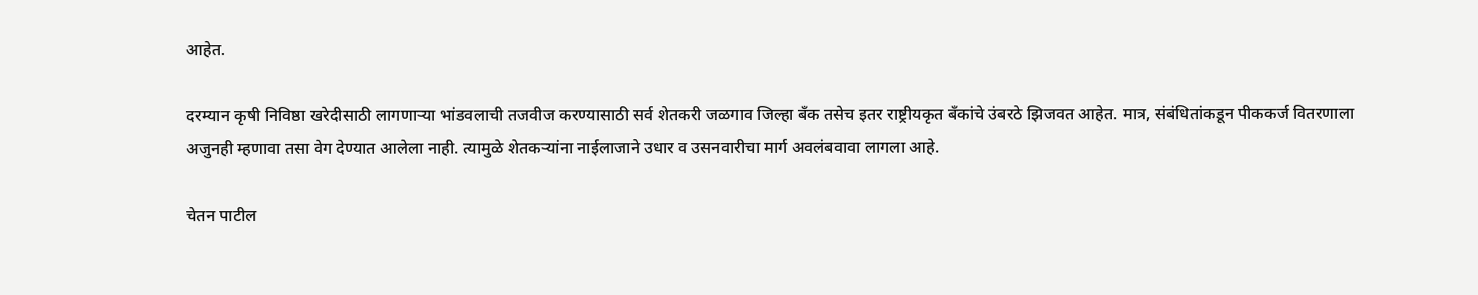आहेत.

दरम्यान कृषी निविष्ठा खरेदीसाठी लागणाऱ्या भांडवलाची तजवीज करण्यासाठी सर्व शेतकरी जळगाव जिल्हा बँक तसेच इतर राष्ट्रीयकृत बँकांचे उंबरठे झिजवत आहेत. मात्र, संबंधितांकडून पीककर्ज वितरणाला अजुनही म्हणावा तसा वेग देण्यात आलेला नाही. त्यामुळे शेतकऱ्यांना नाईलाजाने उधार व उसनवारीचा मार्ग अवलंबवावा लागला आहे.

चेतन पाटील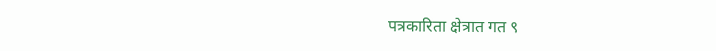पत्रकारिता क्षेत्रात गत ९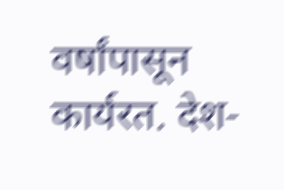वर्षांपासून कार्यरत. देश-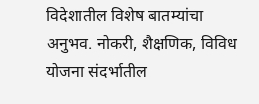विदेशातील विशेष बातम्यांचा अनुभव. नोकरी, शैक्षणिक, विविध योजना संदर्भातील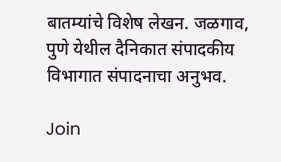बातम्यांचे विशेष लेखन. जळगाव, पुणे येथील दैनिकात संपादकीय विभागात संपादनाचा अनुभव.

Join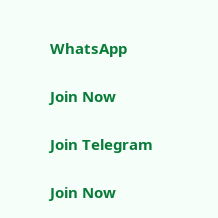WhatsApp

Join Now

Join Telegram

Join Now